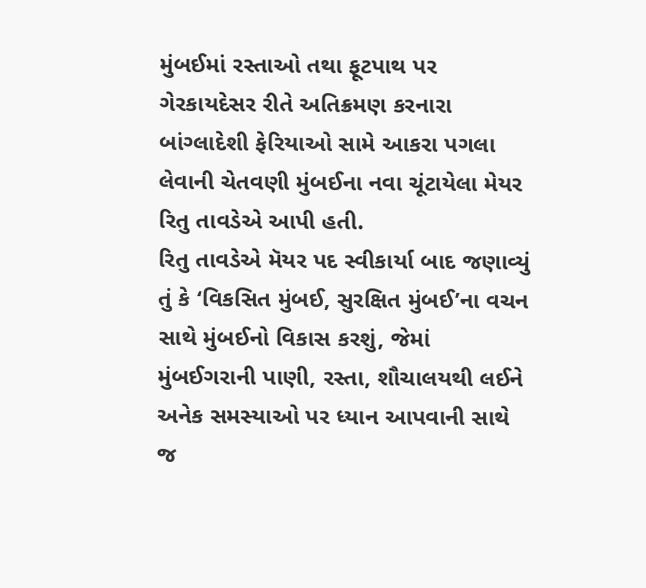મુંબઈમાં રસ્તાઓ તથા ફૂટપાથ પર ગેરકાયદેસર રીતે અતિક્રમણ કરનારા બાંગ્લાદેશી ફેરિયાઓ સામે આકરા પગલા લેવાની ચેતવણી મુંબઈના નવા ચૂંટાયેલા મેયર રિતુ તાવડેએ આપી હતી.
રિતુ તાવડેએ મૅયર પદ સ્વીકાર્યા બાદ જણાવ્યું તું કે ‘વિકસિત મુંબઈ, સુરક્ષિત મુંબઈ’ના વચન સાથે મુંબઈનો વિકાસ કરશું, જેમાં મુંબઈગરાની પાણી, રસ્તા, શૌચાલયથી લઈને અનેક સમસ્યાઓ પર ધ્યાન આપવાની સાથે જ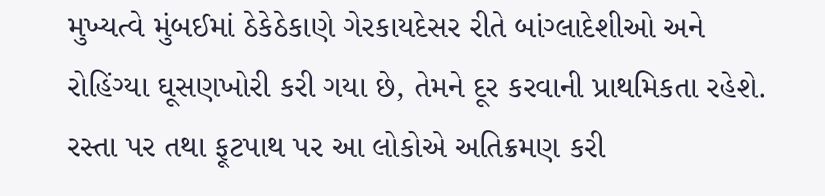મુખ્યત્વે મુંબઈમાં ઠેકેઠેકાણે ગેરકાયદેસર રીતે બાંગ્લાદેશીઓ અને રોહિંગ્યા ઘૂસણખોરી કરી ગયા છે, તેમને દૂર કરવાની પ્રાથમિકતા રહેશે.
રસ્તા પર તથા ફૂટપાથ પર આ લોકોએ અતિક્રમણ કરી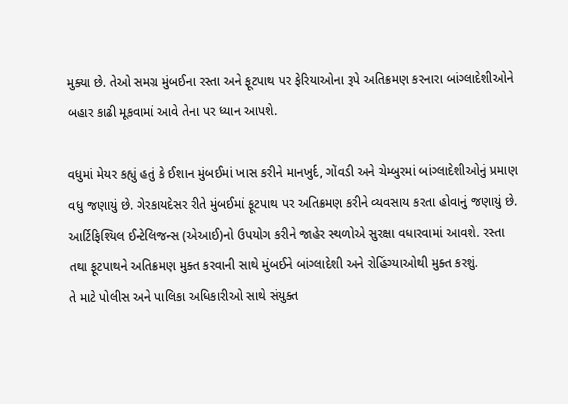મુક્યા છે. તેઓ સમગ્ર મુંબઈના રસ્તા અને ફૂટપાથ પર ફેરિયાઓના રૂપે અતિક્રમણ કરનારા બાંગ્લાદેશીઓને બહાર કાઢી મૂકવામાં આવે તેના પર ધ્યાન આપશે.

વધુમાં મેયર કહ્યું હતું કે ઈશાન મુંબઈમાં ખાસ કરીને માનખુર્દ, ગોંવડી અને ચેમ્બુરમાં બાંગ્લાદેશીઓનું પ્રમાણ વધુ જણાયું છે. ગેરકાયદેસર રીતે મુંબઈમાં ફૂટપાથ પર અતિક્રમણ કરીને વ્યવસાય કરતા હોવાનું જણાયું છે.
આર્ટિફિશ્યિલ ઈન્ટેલિજન્સ (એઆઈ)નો ઉપયોગ કરીને જાહેર સ્થળોએ સુરક્ષા વધારવામાં આવશે. રસ્તા તથા ફૂટપાથને અતિક્રમણ મુક્ત કરવાની સાથે મુંબઈને બાંગ્લાદેશી અને રોહિંગ્યાઓથી મુક્ત કરશું.
તે માટે પોલીસ અને પાલિકા અધિકારીઓ સાથે સંયુક્ત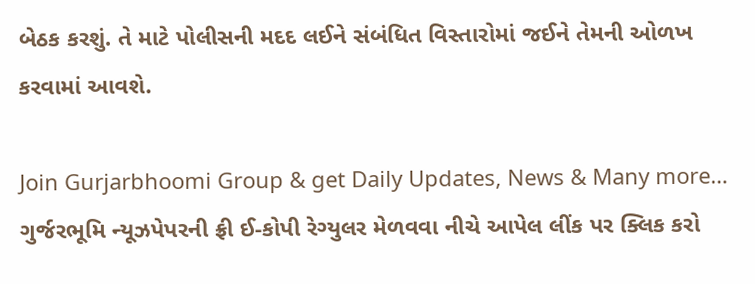બેઠક કરશું. તે માટે પોલીસની મદદ લઈને સંબંધિત વિસ્તારોમાં જઈને તેમની ઓળખ કરવામાં આવશે.

Join Gurjarbhoomi Group & get Daily Updates, News & Many more…
ગુર્જરભૂમિ ન્યૂઝપેપરની ફ્રી ઈ-કોપી રેગ્યુલર મેળવવા નીચે આપેલ લીંક પર ક્લિક કરો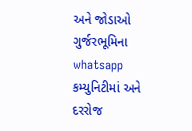અને જોડાઓ ગુર્જરભૂમિના whatsapp કમ્યુનિટીમાં અને દરરોજ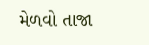મેળવો તાજા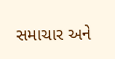સમાચાર અને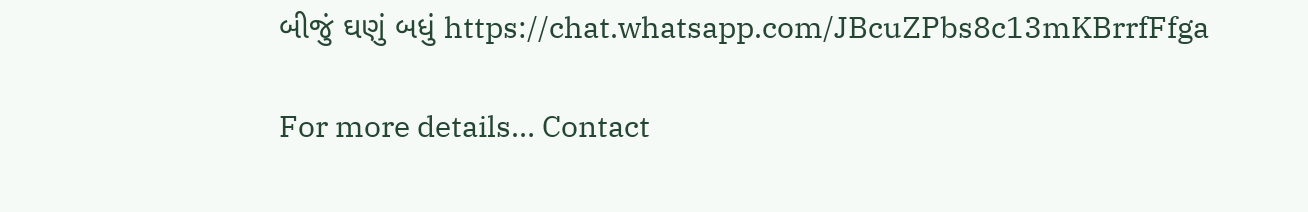બીજું ઘણું બધું https://chat.whatsapp.com/JBcuZPbs8c13mKBrrfFfga

For more details… Contact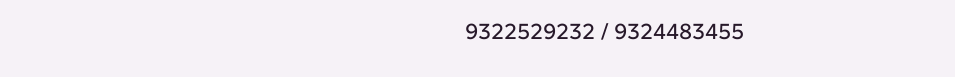9322529232 / 9324483455